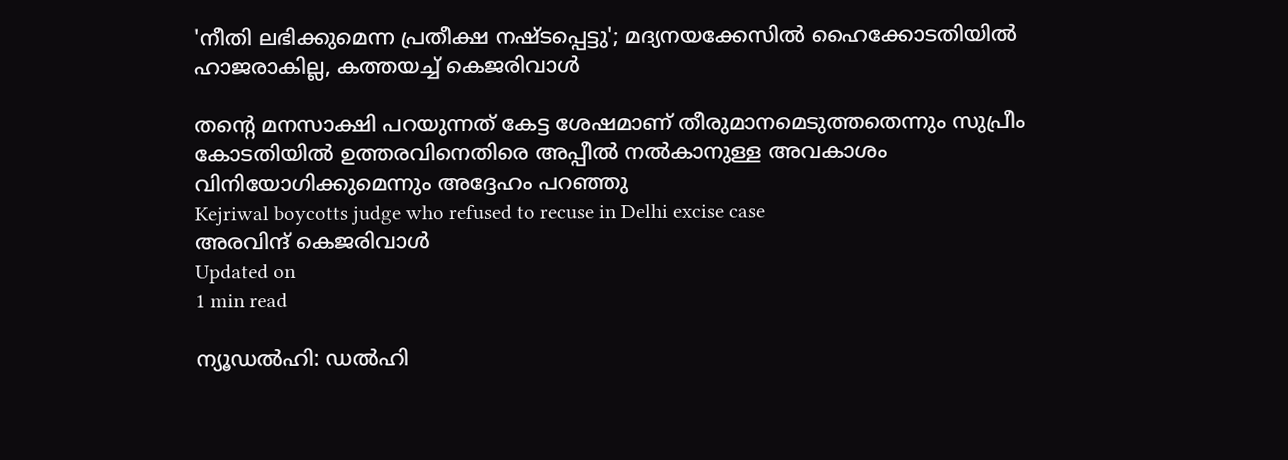'നീതി ലഭിക്കുമെന്ന പ്രതീക്ഷ നഷ്ടപ്പെട്ടു'; മദ്യനയക്കേസില്‍ ഹൈക്കോടതിയില്‍ ഹാജരാകില്ല, കത്തയച്ച് കെജരിവാള്‍

തന്റെ മനസാക്ഷി പറയുന്നത് കേട്ട ശേഷമാണ് തീരുമാനമെടുത്തതെന്നും സുപ്രീം കോടതിയില്‍ ഉത്തരവിനെതിരെ അപ്പീല്‍ നല്‍കാനുള്ള അവകാശം വിനിയോഗിക്കുമെന്നും അദ്ദേഹം പറഞ്ഞു
Kejriwal boycotts judge who refused to recuse in Delhi excise case
അരവിന്ദ് കെജരിവാള്‍
Updated on
1 min read

ന്യൂഡല്‍ഹി: ഡല്‍ഹി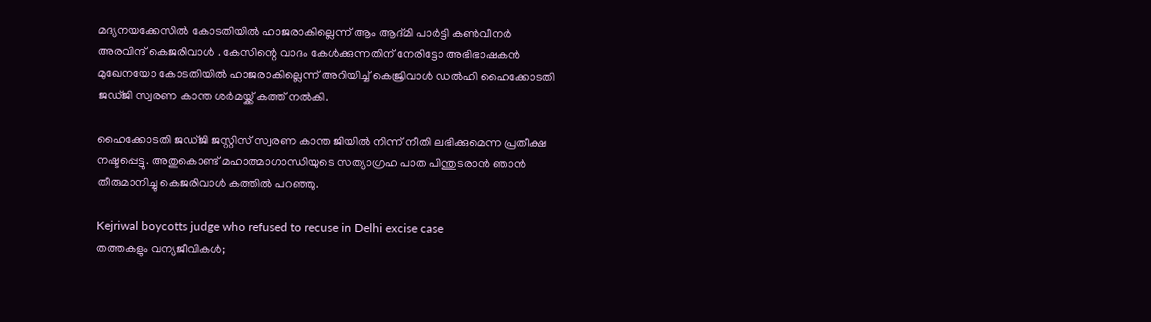മദ്യനയക്കേസില്‍ കോടതിയില്‍ ഹാജരാകില്ലെന്ന് ആം ആദ്മി പാര്‍ട്ടി കണ്‍വീനര്‍ അരവിന്ദ് കെജരിവാള്‍ . കേസിന്റെ വാദം കേള്‍ക്കുന്നതിന് നേരിട്ടോ അഭിഭാഷകന്‍ മുഖേനയോ കോടതിയില്‍ ഹാജരാകില്ലെന്ന് അറിയിച്ച് കെജ്രിവാള്‍ ഡല്‍ഹി ഹൈക്കോടതി ജഡ്ജി സ്വരണ കാന്ത ശര്‍മയ്ക്ക് കത്ത് നല്‍കി.

ഹൈക്കോടതി ജഡ്ജി ജസ്റ്റിസ് സ്വരണ കാന്ത ജിയില്‍ നിന്ന് നീതി ലഭിക്കുമെന്ന പ്രതീക്ഷ നഷ്ടപ്പെട്ടു. അതുകൊണ്ട് മഹാത്മാഗാന്ധിയുടെ സത്യാഗ്രഹ പാത പിന്തുടരാന്‍ ഞാന്‍ തീരുമാനിച്ചു കെജരിവാള്‍ കത്തില്‍ പറഞ്ഞു.

Kejriwal boycotts judge who refused to recuse in Delhi excise case
തത്തകളും വന്യജീവികള്‍;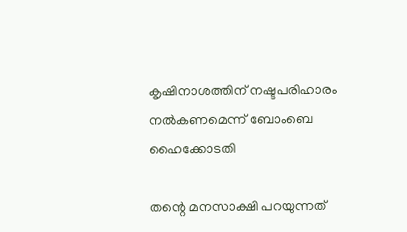കൃഷിനാശത്തിന് നഷ്ടപരിഹാരം നല്‍കണമെന്ന് ബോംബെ ഹൈക്കോടതി

തന്റെ മനസാക്ഷി പറയുന്നത്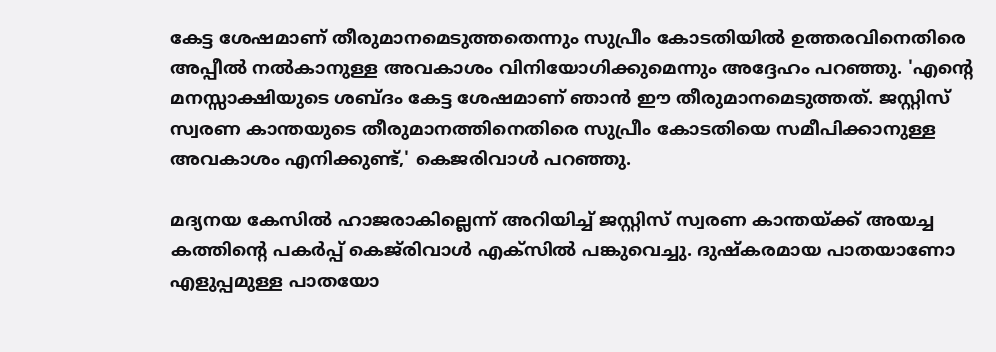കേട്ട ശേഷമാണ് തീരുമാനമെടുത്തതെന്നും സുപ്രീം കോടതിയില്‍ ഉത്തരവിനെതിരെ അപ്പീല്‍ നല്‍കാനുള്ള അവകാശം വിനിയോഗിക്കുമെന്നും അദ്ദേഹം പറഞ്ഞു. 'എന്റെ മനസ്സാക്ഷിയുടെ ശബ്ദം കേട്ട ശേഷമാണ് ഞാന്‍ ഈ തീരുമാനമെടുത്തത്. ജസ്റ്റിസ് സ്വരണ കാന്തയുടെ തീരുമാനത്തിനെതിരെ സുപ്രീം കോടതിയെ സമീപിക്കാനുള്ള അവകാശം എനിക്കുണ്ട്,' കെജരിവാള്‍ പറഞ്ഞു.

മദ്യനയ കേസില്‍ ഹാജരാകില്ലെന്ന് അറിയിച്ച് ജസ്റ്റിസ് സ്വരണ കാന്തയ്ക്ക് അയച്ച കത്തിന്റെ പകര്‍പ്പ് കെജ്‌രിവാള്‍ എക്‌സില്‍ പങ്കുവെച്ചു. ദുഷ്‌കരമായ പാതയാണോ എളുപ്പമുള്ള പാതയോ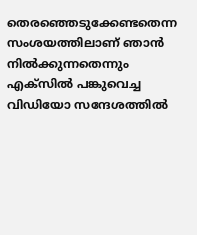തെരഞ്ഞെടുക്കേണ്ടതെന്ന സംശയത്തിലാണ് ഞാന്‍ നില്‍ക്കുന്നതെന്നും എക്‌സില്‍ പങ്കുവെച്ച വിഡിയോ സന്ദേശത്തില്‍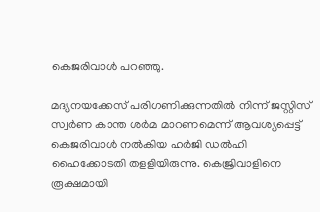കെജരിവാള്‍ പറഞ്ഞു.

മദ്യനയക്കേസ് പരിഗണിക്കുന്നതില്‍ നിന്ന് ജസ്റ്റിസ് സ്വര്‍ണ കാന്ത ശര്‍മ മാറണമെന്ന് ആവശ്യപ്പെട്ട് കെജരിവാള്‍ നല്‍കിയ ഹര്‍ജി ഡല്‍ഹി ഹൈക്കോടതി തളളിയിരുന്നു. കെജ്രിവാളിനെ രൂക്ഷമായി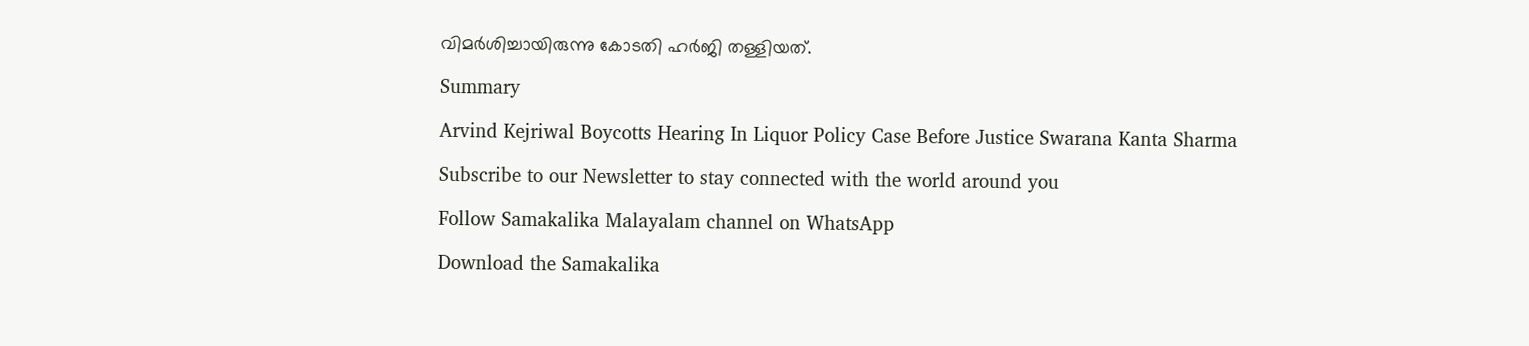വിമര്‍ശിച്ചായിരുന്നു കോടതി ഹര്‍ജി തള്ളിയത്.

Summary

Arvind Kejriwal Boycotts Hearing In Liquor Policy Case Before Justice Swarana Kanta Sharma

Subscribe to our Newsletter to stay connected with the world around you

Follow Samakalika Malayalam channel on WhatsApp

Download the Samakalika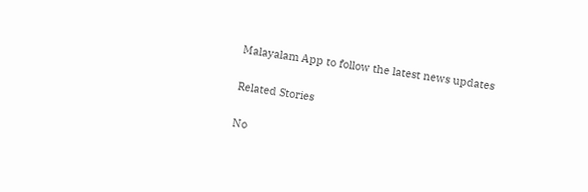Malayalam App to follow the latest news updates

Related Stories

No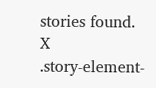stories found.
X
.story-element-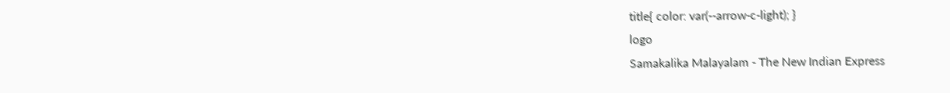title{ color: var(--arrow-c-light); }
logo
Samakalika Malayalam - The New Indian Express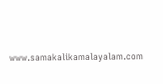www.samakalikamalayalam.com